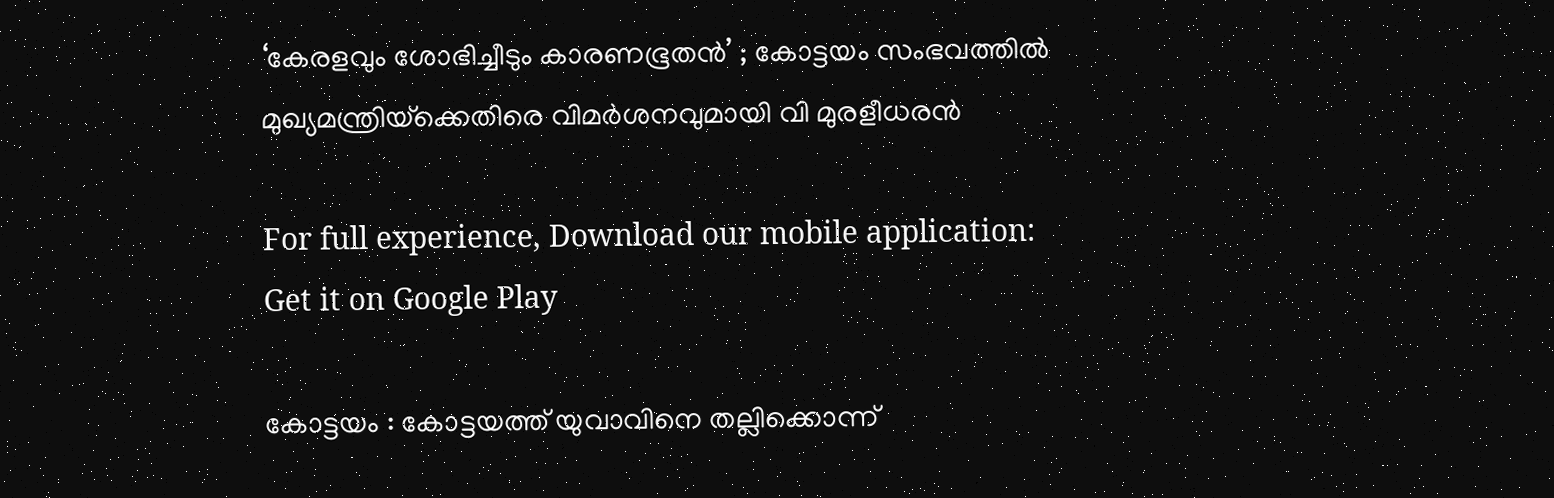‘കേരളവും ശോഭിച്ചീടും കാരണഭൂതന്‍’ ; കോട്ടയം സംഭവത്തിൽ മുഖ്യമന്ത്രിയ്‌ക്കെതിരെ വിമർശനവുമായി വി മുരളീധരൻ

For full experience, Download our mobile application:
Get it on Google Play

കോട്ടയം : കോട്ടയത്ത് യുവാവിനെ തല്ലിക്കൊന്ന്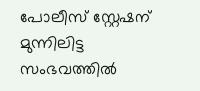പോലീസ് സ്റ്റേഷന് മുന്നിലിട്ട സംഭവത്തില്‍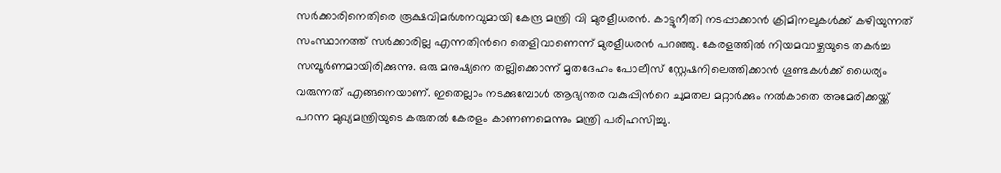സര്‍ക്കാരിനെതിരെ രൂക്ഷവിമര്‍ശനവുമായി കേന്ദ്ര മന്ത്രി വി മുരളീധരന്‍. കാട്ടുനീതി നടപ്പാക്കാന്‍ ക്രിമിനലുകള്‍ക്ക് കഴിയുന്നത് സംസ്ഥാനത്ത് സര്‍ക്കാരില്ല എന്നതിന്‍റെ തെളിവാണെന്ന് മുരളീധരന്‍ പറഞ്ഞു. കേരളത്തില്‍ നിയമവാഴ്ചയുടെ തകര്‍ച്ച സമ്പൂര്‍ണമായിരിക്കുന്നു. ഒരു മനുഷ്യനെ തല്ലിക്കൊന്ന് മൃതദേഹം പോലീസ് സ്റ്റേഷനിലെത്തിക്കാന്‍ ഗൂണ്ടകള്‍ക്ക് ധൈര്യം വരുന്നത് എങ്ങനെയാണ്. ഇതെല്ലാം നടക്കുമ്പോള്‍ ആഭ്യന്തര വകുപ്പിന്‍റെ ചുമതല മറ്റാര്‍ക്കും നല്‍കാതെ അമേരിക്കയ്ക്ക് പറന്ന മുഖ്യമന്ത്രിയുടെ കരുതല്‍ കേരളം കാണണമെന്നും മന്ത്രി പരിഹസിച്ചു.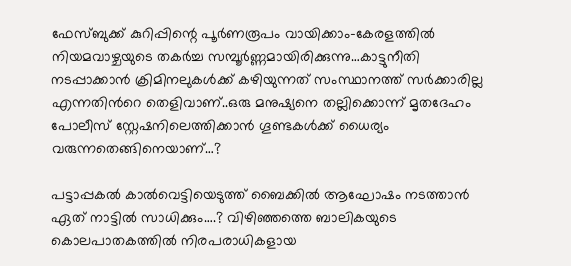ഫേസ്ബുക്ക് കുറിപ്പിന്റെ പൂര്‍ണരൂപം വായിക്കാം-കേരളത്തില്‍ നിയമവാഴ്ചയുടെ തകര്‍ച്ച സമ്പൂര്‍ണ്ണമായിരിക്കുന്നു…കാട്ടുനീതി നടപ്പാക്കാന്‍ ക്രിമിനലുകള്‍ക്ക് കഴിയുന്നത് സംസ്ഥാനത്ത് സര്‍ക്കാരില്ല എന്നതിന്‍റെ തെളിവാണ്..ഒരു മനുഷ്യനെ തല്ലിക്കൊന്ന് മൃതദേഹം പോലീസ് സ്റ്റേഷനിലെത്തിക്കാന്‍ ഗൂണ്ടകള്‍ക്ക് ധൈര്യം വരുന്നതെങ്ങിനെയാണ്…?

പട്ടാപ്പകല്‍ കാല്‍വെട്ടിയെടുത്ത് ബൈക്കില്‍ ആഘോഷം നടത്താന്‍ ഏത് നാട്ടില്‍ സാധിക്കും….? വിഴിഞ്ഞത്തെ ബാലികയുടെ കൊലപാതകത്തില്‍ നിരപരാധികളായ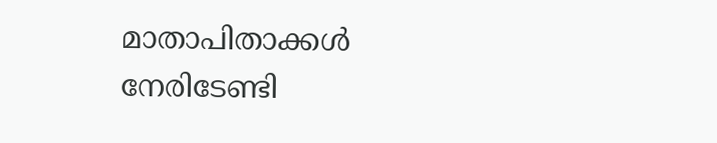മാതാപിതാക്കള്‍ നേരിടേണ്ടി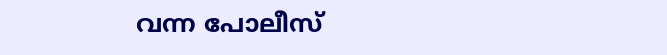വന്ന പോലീസ്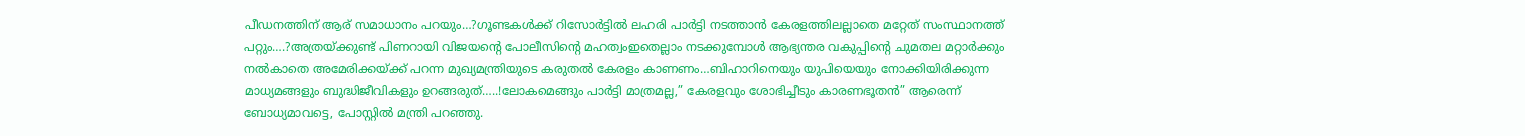പീഡനത്തിന് ആര് സമാധാനം പറയും…?ഗൂണ്ടകള്‍ക്ക് റിസോര്‍ട്ടില്‍ ലഹരി പാര്‍ട്ടി നടത്താന്‍ കേരളത്തിലല്ലാതെ മറ്റേത് സംസ്ഥാനത്ത് പറ്റും….?അത്രയ്ക്കുണ്ട് പിണറായി വിജയന്‍റെ പോലീസിന്‍റെ മഹത്വംഇതെല്ലാം നടക്കുമ്പോള്‍ ആഭ്യന്തര വകുപ്പിന്‍റെ ചുമതല മറ്റാര്‍ക്കും നല്‍കാതെ അമേരിക്കയ്ക്ക് പറന്ന മുഖ്യമന്ത്രിയുടെ കരുതല്‍ കേരളം കാണണം…ബിഹാറിനെയും യുപിയെയും നോക്കിയിരിക്കുന്ന മാധ്യമങ്ങളും ബുദ്ധിജീവികളും ഉറങ്ങരുത്…..!ലോകമെങ്ങും പാര്‍ട്ടി മാത്രമല്ല,” കേരളവും ശോഭിച്ചീടും കാരണഭൂതന്‍” ആരെന്ന് ബോധ്യമാവട്ടെ, പോസ്റ്റില്‍ മന്ത്രി പറഞ്ഞു.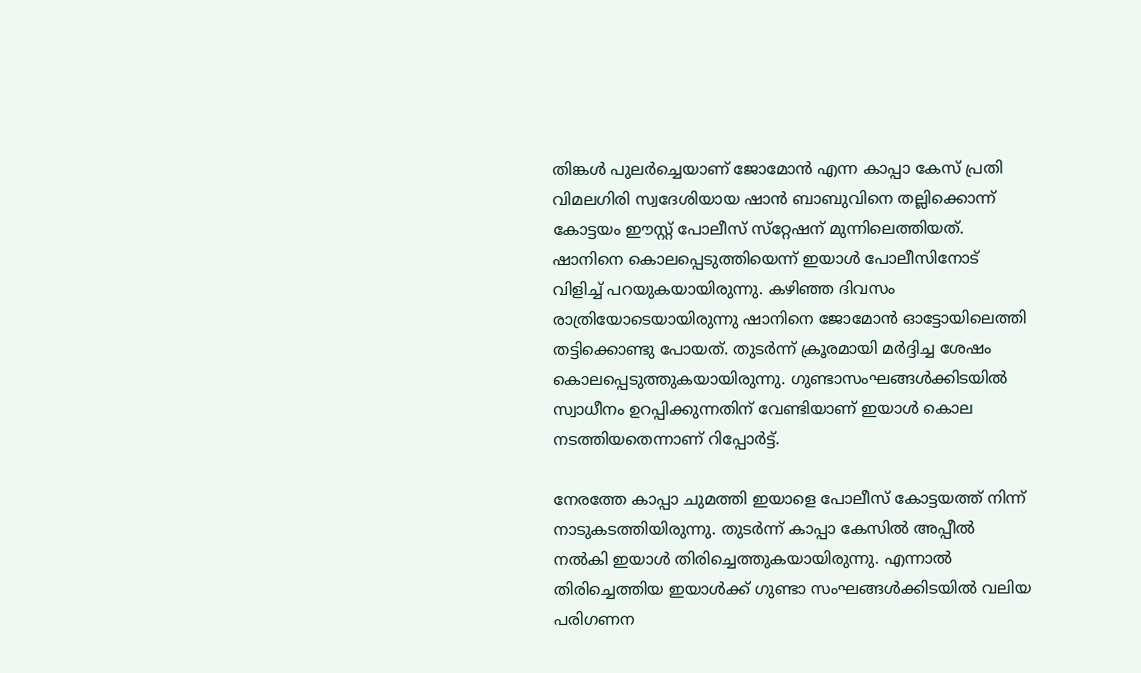തിങ്കള്‍ പുലര്‍ച്ചെയാണ് ജോമോന്‍ എന്ന കാപ്പാ കേസ് പ്രതി വിമലഗിരി സ്വദേശിയായ ഷാന്‍ ബാബുവിനെ തല്ലിക്കൊന്ന് കോട്ടയം ഈസ്റ്റ് പോലീസ് സ്‌റ്റേഷന് മുന്നിലെത്തിയത്. ഷാനിനെ കൊലപ്പെടുത്തിയെന്ന് ഇയാള്‍ പോലീസിനോട് വിളിച്ച്‌ പറയുകയായിരുന്നു. കഴിഞ്ഞ ദിവസം രാത്രിയോടെയായിരുന്നു ഷാനിനെ ജോമോന്‍ ഓട്ടോയിലെത്തി തട്ടിക്കൊണ്ടു പോയത്. തുടര്‍ന്ന് ക്രൂരമായി മര്‍ദ്ദിച്ച ശേഷം കൊലപ്പെടുത്തുകയായിരുന്നു. ഗുണ്ടാസംഘങ്ങള്‍ക്കിടയില്‍ സ്വാധീനം ഉറപ്പിക്കുന്നതിന് വേണ്ടിയാണ് ഇയാള്‍ കൊല നടത്തിയതെന്നാണ് റിപ്പോര്‍ട്ട്.

നേരത്തേ കാപ്പാ ചുമത്തി ഇയാളെ പോലീസ് കോട്ടയത്ത് നിന്ന് നാടുകടത്തിയിരുന്നു. തുടര്‍ന്ന് കാപ്പാ കേസില്‍ അപ്പീല്‍ നല്‍കി ഇയാള്‍ തിരിച്ചെത്തുകയായിരുന്നു. എന്നാല്‍ തിരിച്ചെത്തിയ ഇയാള്‍ക്ക് ഗുണ്ടാ സംഘങ്ങള്‍ക്കിടയില്‍ വലിയ പരിഗണന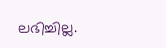ലഭിച്ചില്ല.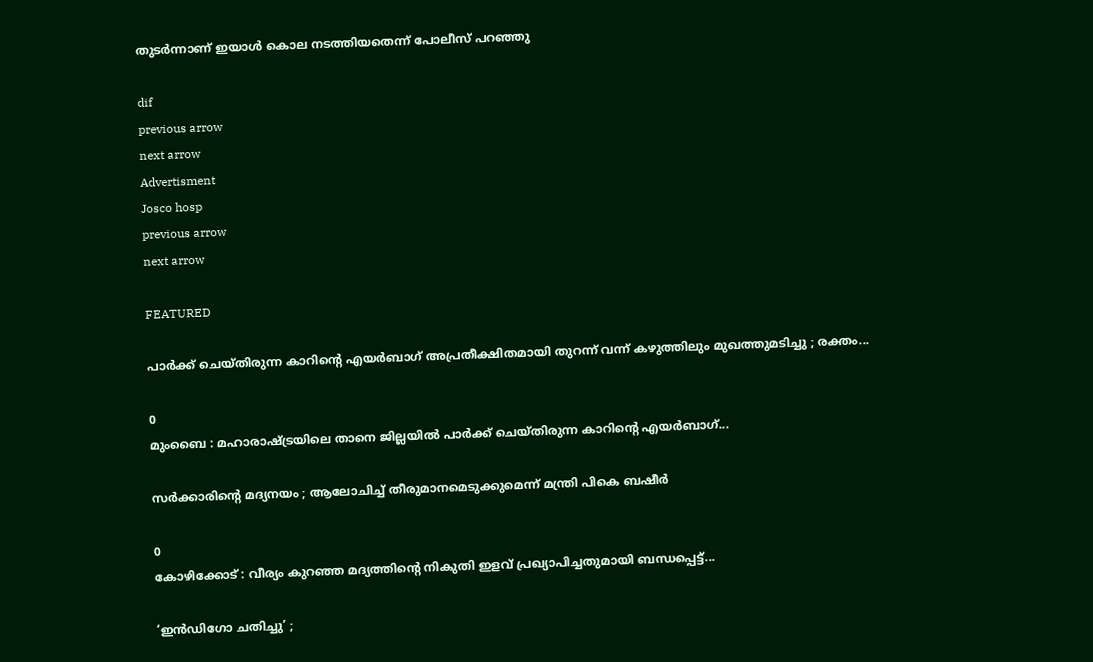തുടര്‍ന്നാണ് ഇയാള്‍ കൊല നടത്തിയതെന്ന് പോലീസ് പറഞ്ഞു

dif
previous arrow
next arrow
Advertisment
Josco hosp
previous arrow
next arrow

FEATURED

പാർക്ക് ചെയ്തിരുന്ന കാറിന്റെ എയർബാഗ് അപ്രതീക്ഷിതമായി തുറന്ന് വന്ന് കഴുത്തിലും മുഖത്തുമടിച്ചു ; രക്തം...

0
മുംബൈ : മഹാരാഷ്ട്രയിലെ താനെ ജില്ലയില്‍ പാർക്ക് ചെയ്തിരുന്ന കാറിന്റെ എയർബാഗ്...

സർക്കാരിൻ്റെ മദ്യനയം ; ആലോചിച്ച് തീരുമാനമെടുക്കുമെന്ന് മന്ത്രി പികെ ബഷീർ

0
കോഴിക്കോട് : വീര്യം കുറഞ്ഞ മദ്യത്തിന്റെ നികുതി ഇളവ് പ്രഖ്യാപിച്ചതുമായി ബന്ധപ്പെട്ട്...

‘ഇൻഡിഗോ ചതിച്ചു’ ;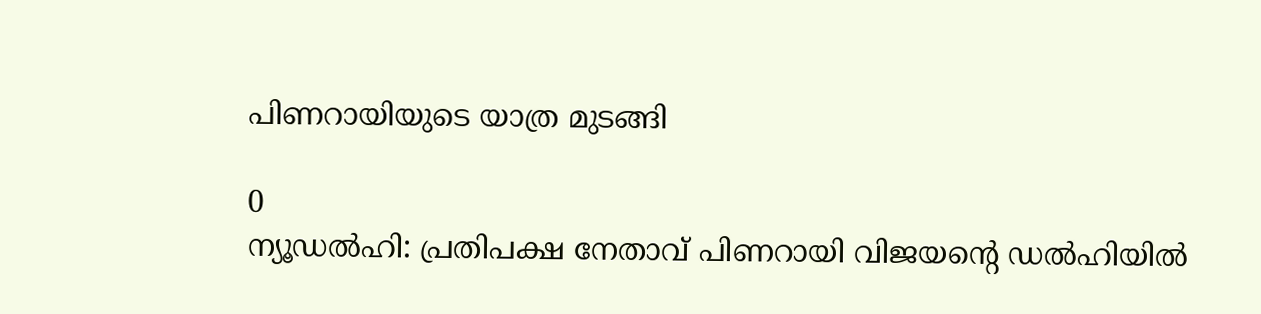പിണറായിയുടെ യാത്ര മുടങ്ങി

0
ന്യൂഡൽഹി: പ്രതിപക്ഷ നേതാവ് പിണറായി വിജയന്റെ ഡൽഹിയിൽ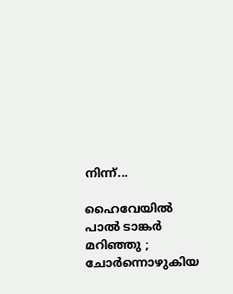നിന്ന്...

ഹൈവേയിൽ പാൽ ടാങ്കർ മറിഞ്ഞു ; ചോർന്നൊഴുകിയ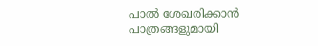പാൽ ശേഖരിക്കാൻ പാത്രങ്ങളുമായി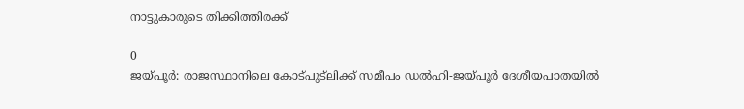നാട്ടുകാരുടെ തിക്കിത്തിരക്ക്

0
ജയ്പൂർ: രാജസ്ഥാനിലെ കോട്പുട്‌ലിക്ക് സമീപം ഡൽഹി-ജയ്പൂർ ദേശീയപാതയിൽ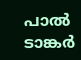പാൽ ടാങ്കർ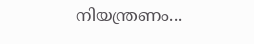നിയന്ത്രണം...